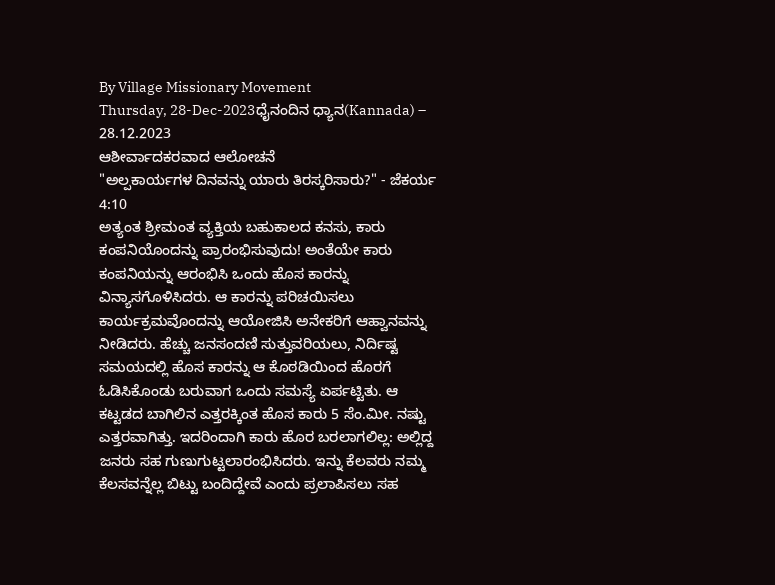By Village Missionary Movement
Thursday, 28-Dec-2023ಧೈನಂದಿನ ಧ್ಯಾನ(Kannada) – 28.12.2023
ಆಶೀರ್ವಾದಕರವಾದ ಆಲೋಚನೆ
"ಅಲ್ಪಕಾರ್ಯಗಳ ದಿನವನ್ನು ಯಾರು ತಿರಸ್ಕರಿಸಾರು?" - ಜೆಕರ್ಯ 4:10
ಅತ್ಯಂತ ಶ್ರೀಮಂತ ವ್ಯಕ್ತಿಯ ಬಹುಕಾಲದ ಕನಸು, ಕಾರು ಕಂಪನಿಯೊಂದನ್ನು ಪ್ರಾರಂಭಿಸುವುದು! ಅಂತೆಯೇ ಕಾರು ಕಂಪನಿಯನ್ನು ಆರಂಭಿಸಿ ಒಂದು ಹೊಸ ಕಾರನ್ನು ವಿನ್ಯಾಸಗೊಳಿಸಿದರು. ಆ ಕಾರನ್ನು ಪರಿಚಯಿಸಲು ಕಾರ್ಯಕ್ರಮವೊಂದನ್ನು ಆಯೋಜಿಸಿ ಅನೇಕರಿಗೆ ಆಹ್ವಾನವನ್ನು ನೀಡಿದರು. ಹೆಚ್ಚು ಜನಸಂದಣಿ ಸುತ್ತುವರಿಯಲು, ನಿರ್ದಿಷ್ಟ ಸಮಯದಲ್ಲಿ ಹೊಸ ಕಾರನ್ನು ಆ ಕೊಠಡಿಯಿಂದ ಹೊರಗೆ ಓಡಿಸಿಕೊಂಡು ಬರುವಾಗ ಒಂದು ಸಮಸ್ಯೆ ಏರ್ಪಟ್ಟಿತು. ಆ ಕಟ್ಟಡದ ಬಾಗಿಲಿನ ಎತ್ತರಕ್ಕಿಂತ ಹೊಸ ಕಾರು 5 ಸೆಂ.ಮೀ. ನಷ್ಟು ಎತ್ತರವಾಗಿತ್ತು. ಇದರಿಂದಾಗಿ ಕಾರು ಹೊರ ಬರಲಾಗಲಿಲ್ಲ: ಅಲ್ಲಿದ್ದ ಜನರು ಸಹ ಗುಣುಗುಟ್ಟಲಾರಂಭಿಸಿದರು. ಇನ್ನು ಕೆಲವರು ನಮ್ಮ ಕೆಲಸವನ್ನೆಲ್ಲ ಬಿಟ್ಟು ಬಂದಿದ್ದೇವೆ ಎಂದು ಪ್ರಲಾಪಿಸಲು ಸಹ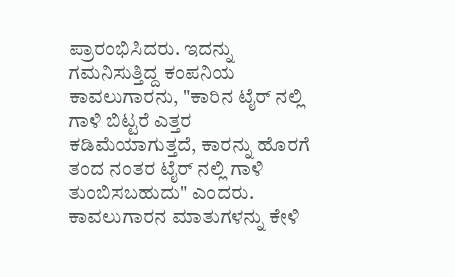ಪ್ರಾರಂಭಿಸಿದರು. ಇದನ್ನು ಗಮನಿಸುತ್ತಿದ್ದ ಕಂಪನಿಯ ಕಾವಲುಗಾರನು, "ಕಾರಿನ ಟೈರ್ ನಲ್ಲಿ ಗಾಳಿ ಬಿಟ್ಟರೆ ಎತ್ತರ ಕಡಿಮೆಯಾಗುತ್ತದೆ, ಕಾರನ್ನು ಹೊರಗೆ ತಂದ ನಂತರ ಟೈರ್ ನಲ್ಲಿ ಗಾಳಿ ತುಂಬಿಸಬಹುದು" ಎಂದರು. ಕಾವಲುಗಾರನ ಮಾತುಗಳನ್ನು ಕೇಳಿ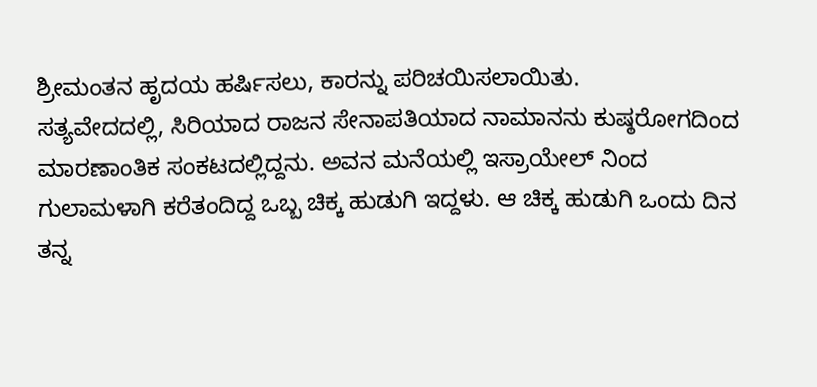ಶ್ರೀಮಂತನ ಹೃದಯ ಹರ್ಷಿಸಲು, ಕಾರನ್ನು ಪರಿಚಯಿಸಲಾಯಿತು.
ಸತ್ಯವೇದದಲ್ಲಿ, ಸಿರಿಯಾದ ರಾಜನ ಸೇನಾಪತಿಯಾದ ನಾಮಾನನು ಕುಷ್ಠರೋಗದಿಂದ ಮಾರಣಾಂತಿಕ ಸಂಕಟದಲ್ಲಿದ್ದನು. ಅವನ ಮನೆಯಲ್ಲಿ ಇಸ್ರಾಯೇಲ್ ನಿಂದ ಗುಲಾಮಳಾಗಿ ಕರೆತಂದಿದ್ದ ಒಬ್ಬ ಚಿಕ್ಕ ಹುಡುಗಿ ಇದ್ದಳು. ಆ ಚಿಕ್ಕ ಹುಡುಗಿ ಒಂದು ದಿನ ತನ್ನ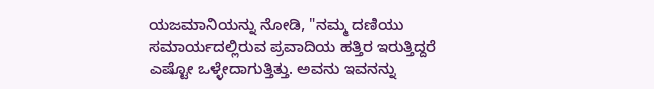ಯಜಮಾನಿಯನ್ನು ನೋಡಿ, "ನಮ್ಮ ದಣಿಯು ಸಮಾರ್ಯದಲ್ಲಿರುವ ಪ್ರವಾದಿಯ ಹತ್ತಿರ ಇರುತ್ತಿದ್ದರೆ ಎಷ್ಟೋ ಒಳ್ಳೇದಾಗುತ್ತಿತ್ತು. ಅವನು ಇವನನ್ನು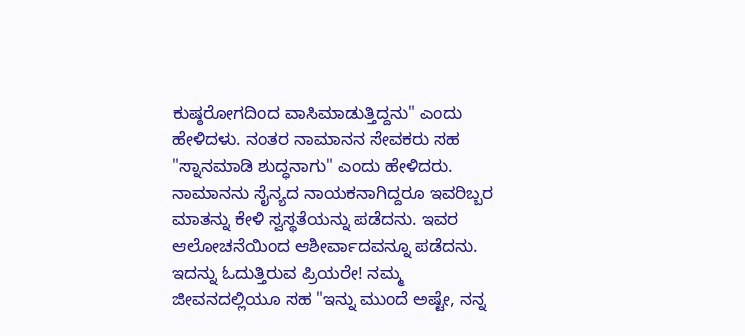ಕುಷ್ಠರೋಗದಿಂದ ವಾಸಿಮಾಡುತ್ತಿದ್ದನು" ಎಂದು ಹೇಳಿದಳು. ನಂತರ ನಾಮಾನನ ಸೇವಕರು ಸಹ "ಸ್ನಾನಮಾಡಿ ಶುದ್ಧನಾಗು" ಎಂದು ಹೇಳಿದರು. ನಾಮಾನನು ಸೈನ್ಯದ ನಾಯಕನಾಗಿದ್ದರೂ ಇವರಿಬ್ಬರ ಮಾತನ್ನು ಕೇಳಿ ಸ್ವಸ್ಥತೆಯನ್ನು ಪಡೆದನು. ಇವರ ಆಲೋಚನೆಯಿಂದ ಆಶೀರ್ವಾದವನ್ನೂ ಪಡೆದನು.
ಇದನ್ನು ಓದುತ್ತಿರುವ ಪ್ರಿಯರೇ! ನಮ್ಮ ಜೀವನದಲ್ಲಿಯೂ ಸಹ "ಇನ್ನು ಮುಂದೆ ಅಷ್ಟೇ, ನನ್ನ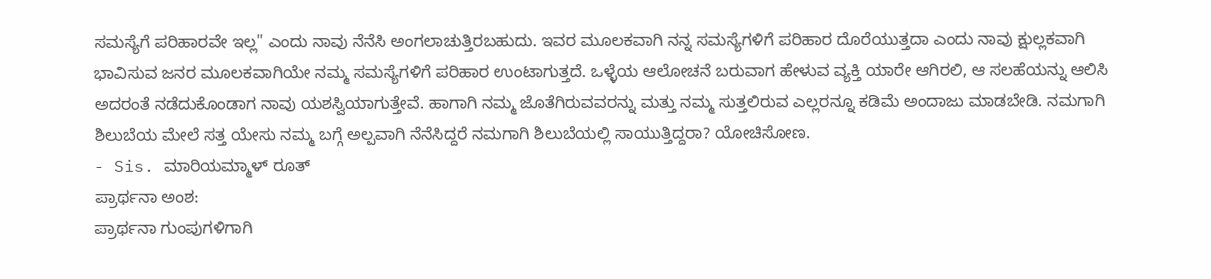ಸಮಸ್ಯೆಗೆ ಪರಿಹಾರವೇ ಇಲ್ಲ" ಎಂದು ನಾವು ನೆನೆಸಿ ಅಂಗಲಾಚುತ್ತಿರಬಹುದು. ಇವರ ಮೂಲಕವಾಗಿ ನನ್ನ ಸಮಸ್ಯೆಗಳಿಗೆ ಪರಿಹಾರ ದೊರೆಯುತ್ತದಾ ಎಂದು ನಾವು ಕ್ಷುಲ್ಲಕವಾಗಿ ಭಾವಿಸುವ ಜನರ ಮೂಲಕವಾಗಿಯೇ ನಮ್ಮ ಸಮಸ್ಯೆಗಳಿಗೆ ಪರಿಹಾರ ಉಂಟಾಗುತ್ತದೆ. ಒಳ್ಳೆಯ ಆಲೋಚನೆ ಬರುವಾಗ ಹೇಳುವ ವ್ಯಕ್ತಿ ಯಾರೇ ಆಗಿರಲಿ, ಆ ಸಲಹೆಯನ್ನು ಆಲಿಸಿ ಅದರಂತೆ ನಡೆದುಕೊಂಡಾಗ ನಾವು ಯಶಸ್ವಿಯಾಗುತ್ತೇವೆ. ಹಾಗಾಗಿ ನಮ್ಮ ಜೊತೆಗಿರುವವರನ್ನು ಮತ್ತು ನಮ್ಮ ಸುತ್ತಲಿರುವ ಎಲ್ಲರನ್ನೂ ಕಡಿಮೆ ಅಂದಾಜು ಮಾಡಬೇಡಿ. ನಮಗಾಗಿ ಶಿಲುಬೆಯ ಮೇಲೆ ಸತ್ತ ಯೇಸು ನಮ್ಮ ಬಗ್ಗೆ ಅಲ್ಪವಾಗಿ ನೆನೆಸಿದ್ದರೆ ನಮಗಾಗಿ ಶಿಲುಬೆಯಲ್ಲಿ ಸಾಯುತ್ತಿದ್ದರಾ? ಯೋಚಿಸೋಣ.
- Sis. ಮಾರಿಯಮ್ಮಾಳ್ ರೂತ್
ಪ್ರಾರ್ಥನಾ ಅಂಶ:
ಪ್ರಾರ್ಥನಾ ಗುಂಪುಗಳಿಗಾಗಿ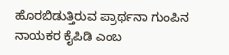ಹೊರಬಿಡುತ್ತಿರುವ ಪ್ರಾರ್ಥನಾ ಗುಂಪಿನ ನಾಯಕರ ಕೈಪಿಡಿ ಎಂಬ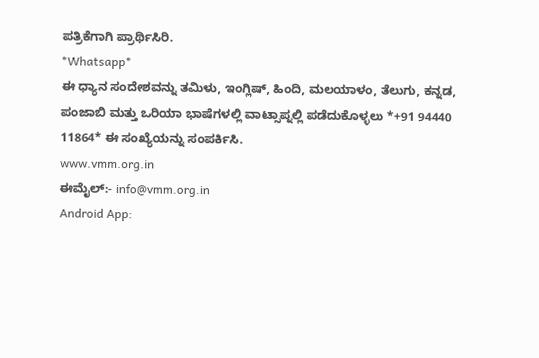ಪತ್ರಿಕೆಗಾಗಿ ಪ್ರಾರ್ಥಿಸಿರಿ.
*Whatsapp*
ಈ ಧ್ಯಾನ ಸಂದೇಶವನ್ನು ತಮಿಳು, ಇಂಗ್ಲಿಷ್, ಹಿಂದಿ, ಮಲಯಾಳಂ, ತೆಲುಗು, ಕನ್ನಡ, ಪಂಜಾಬಿ ಮತ್ತು ಒರಿಯಾ ಭಾಷೆಗಳಲ್ಲಿ ವಾಟ್ಸಾಪ್ನಲ್ಲಿ ಪಡೆದುಕೊಳ್ಳಲು *+91 94440 11864* ಈ ಸಂಖ್ಯೆಯನ್ನು ಸಂಪರ್ಕಿಸಿ.
www.vmm.org.in
ಈಮೈಲ್:- info@vmm.org.in
Android App: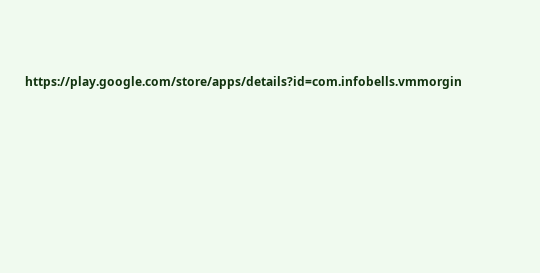https://play.google.com/store/apps/details?id=com.infobells.vmmorgin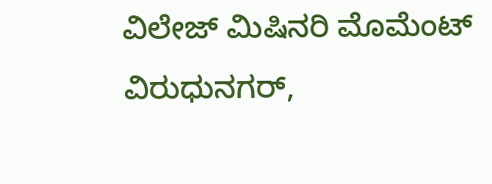ವಿಲೇಜ್ ಮಿಷಿನರಿ ಮೊಮೆಂಟ್ ವಿರುಧುನಗರ್,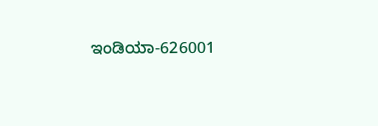ಇಂಡಿಯಾ-626001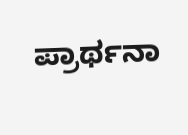ಪ್ರಾರ್ಥನಾ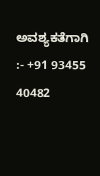ಅವಶ್ಯಕತೆಗಾಗಿ :- +91 93455 40482